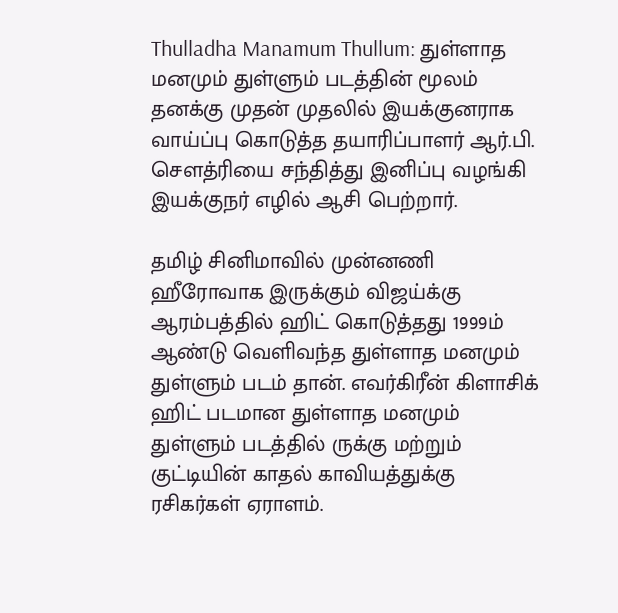Thulladha Manamum Thullum: துள்ளாத மனமும் துள்ளும் படத்தின் மூலம் தனக்கு முதன் முதலில் இயக்குனராக வாய்ப்பு கொடுத்த தயாரிப்பாளர் ஆர்.பி. சௌத்ரியை சந்தித்து இனிப்பு வழங்கி இயக்குநர் எழில் ஆசி பெற்றார்.

தமிழ் சினிமாவில் முன்னணி ஹீரோவாக இருக்கும் விஜய்க்கு ஆரம்பத்தில் ஹிட் கொடுத்தது 1999ம் ஆண்டு வெளிவந்த துள்ளாத மனமும் துள்ளும் படம் தான். எவர்கிரீன் கிளாசிக் ஹிட் படமான துள்ளாத மனமும் துள்ளும் படத்தில் ருக்கு மற்றும் குட்டியின் காதல் காவியத்துக்கு ரசிகர்கள் ஏராளம்.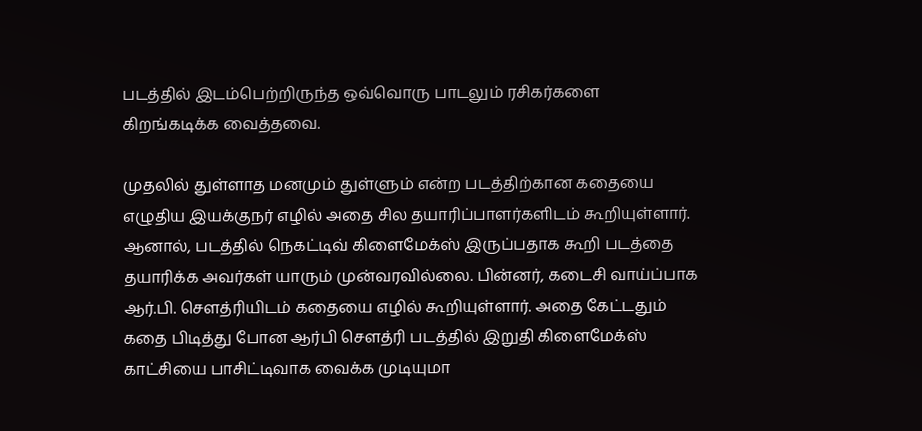படத்தில் இடம்பெற்றிருந்த ஒவ்வொரு பாடலும் ரசிகர்களை கிறங்கடிக்க வைத்தவை.

முதலில் துள்ளாத மனமும் துள்ளும் என்ற படத்திற்கான கதையை எழுதிய இயக்குநர் எழில் அதை சில தயாரிப்பாளர்களிடம் கூறியுள்ளார். ஆனால், படத்தில் நெகட்டிவ் கிளைமேக்ஸ் இருப்பதாக கூறி படத்தை தயாரிக்க அவர்கள் யாரும் முன்வரவில்லை. பின்னர், கடைசி வாய்ப்பாக ஆர்.பி. சௌத்ரியிடம் கதையை எழில் கூறியுள்ளார். அதை கேட்டதும் கதை பிடித்து போன ஆர்பி சௌத்ரி படத்தில் இறுதி கிளைமேக்ஸ் காட்சியை பாசிட்டிவாக வைக்க முடியுமா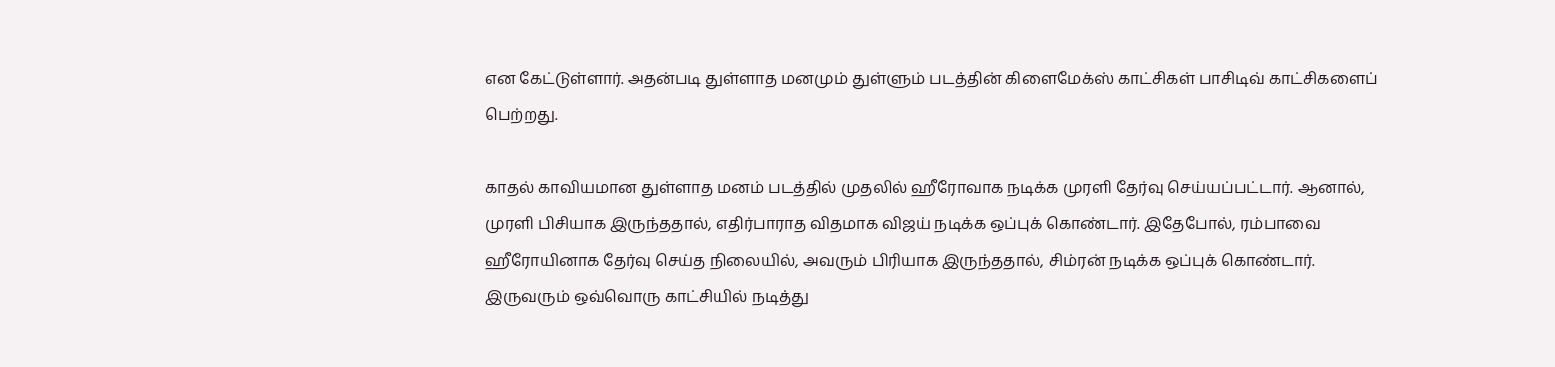என கேட்டுள்ளார். அதன்படி துள்ளாத மனமும் துள்ளும் படத்தின் கிளைமேக்ஸ் காட்சிகள் பாசிடிவ் காட்சிகளைப் பெற்றது.

காதல் காவியமான துள்ளாத மனம் படத்தில் முதலில் ஹீரோவாக நடிக்க முரளி தேர்வு செய்யப்பட்டார். ஆனால், முரளி பிசியாக இருந்ததால், எதிர்பாராத விதமாக விஜய் நடிக்க ஒப்புக் கொண்டார். இதேபோல், ரம்பாவை ஹீரோயினாக தேர்வு செய்த நிலையில், அவரும் பிரியாக இருந்ததால், சிம்ரன் நடிக்க ஒப்புக் கொண்டார். இருவரும் ஒவ்வொரு காட்சியில் நடித்து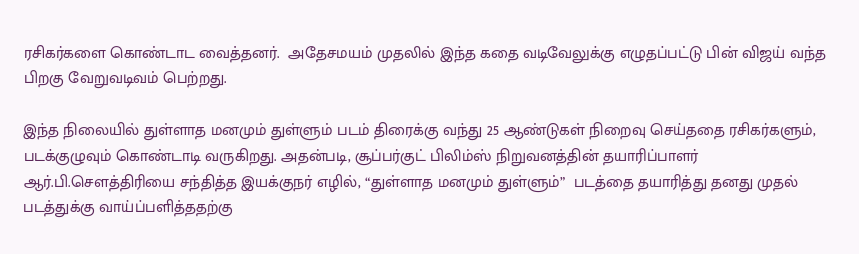ரசிகர்களை கொண்டாட வைத்தனர்.  அதேசமயம் முதலில் இந்த கதை வடிவேலுக்கு எழுதப்பட்டு பின் விஜய் வந்த பிறகு வேறுவடிவம் பெற்றது.

இந்த நிலையில் துள்ளாத மனமும் துள்ளும் படம் திரைக்கு வந்து 25 ஆண்டுகள் நிறைவு செய்ததை ரசிகர்களும், படக்குழுவும் கொண்டாடி வருகிறது. அதன்படி, சூப்பர்குட் பிலிம்ஸ் நிறுவனத்தின் தயாரிப்பாளர் ஆர்.பி.சௌத்திரியை சந்தித்த இயக்குநர் எழில், “துள்ளாத மனமும் துள்ளும்”  படத்தை தயாரித்து தனது முதல் படத்துக்கு வாய்ப்பளித்ததற்கு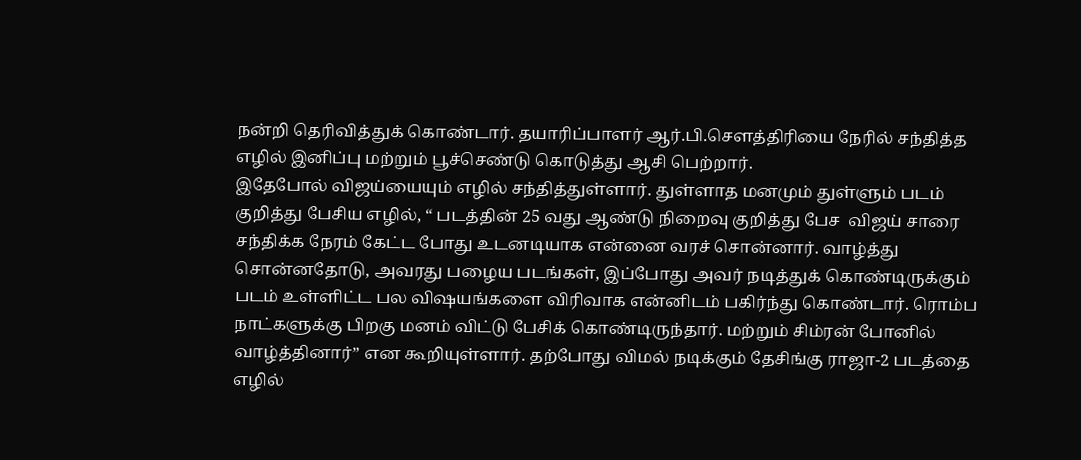நன்றி தெரிவித்துக் கொண்டார். தயாரிப்பாளர் ஆர்.பி.சௌத்திரியை நேரில் சந்தித்த எழில் இனிப்பு மற்றும் பூச்செண்டு கொடுத்து ஆசி பெற்றார்.
இதேபோல் விஜய்யையும் எழில் சந்தித்துள்ளார். துள்ளாத மனமும் துள்ளும் படம் குறித்து பேசிய எழில், “ படத்தின் 25 வது ஆண்டு நிறைவு குறித்து பேச  விஜய் சாரை சந்திக்க நேரம் கேட்ட போது உடனடியாக என்னை வரச் சொன்னார். வாழ்த்து சொன்னதோடு, அவரது பழைய படங்கள், இப்போது அவர் நடித்துக் கொண்டிருக்கும் படம் உள்ளிட்ட பல விஷயங்களை விரிவாக என்னிடம் பகிர்ந்து கொண்டார். ரொம்ப நாட்களுக்கு பிறகு மனம் விட்டு பேசிக் கொண்டிருந்தார். மற்றும் சிம்ரன் போனில் வாழ்த்தினார்” என கூறியுள்ளார். தற்போது விமல் நடிக்கும் தேசிங்கு ராஜா-2 படத்தை எழில்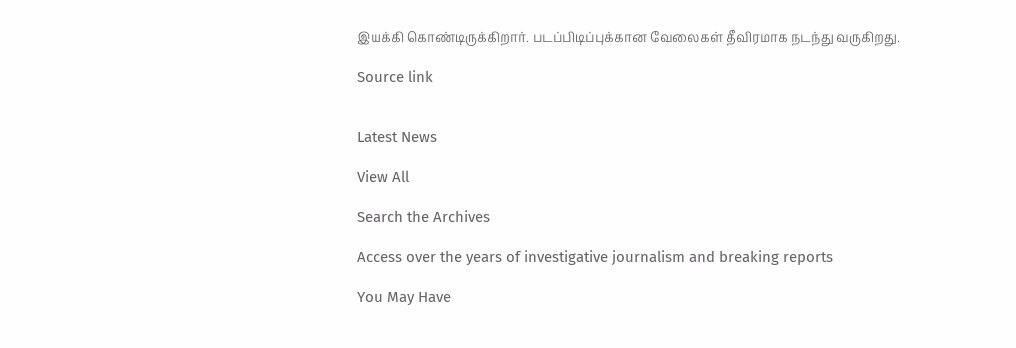இயக்கி கொண்டிருக்கிறார். படப்பிடிப்புக்கான வேலைகள் தீவிரமாக நடந்து வருகிறது.

Source link


Latest News

View All

Search the Archives

Access over the years of investigative journalism and breaking reports

You May Have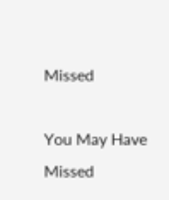Missed

You May Have Missed